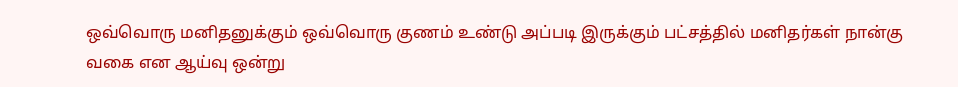ஒவ்வொரு மனிதனுக்கும் ஒவ்வொரு குணம் உண்டு அப்படி இருக்கும் பட்சத்தில் மனிதர்கள் நான்கு வகை என ஆய்வு ஒன்று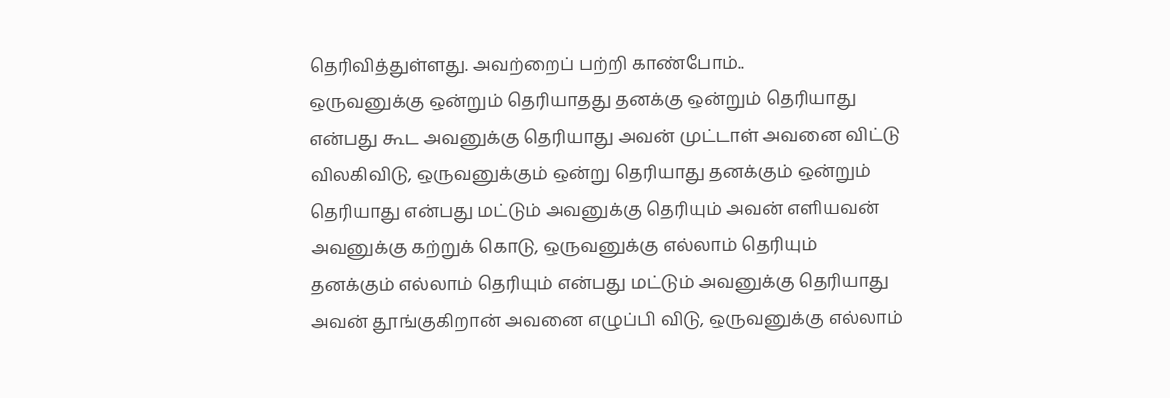தெரிவித்துள்ளது. அவற்றைப் பற்றி காண்போம்..
ஒருவனுக்கு ஒன்றும் தெரியாதது தனக்கு ஒன்றும் தெரியாது என்பது கூட அவனுக்கு தெரியாது அவன் முட்டாள் அவனை விட்டு விலகிவிடு, ஒருவனுக்கும் ஒன்று தெரியாது தனக்கும் ஒன்றும் தெரியாது என்பது மட்டும் அவனுக்கு தெரியும் அவன் எளியவன் அவனுக்கு கற்றுக் கொடு, ஒருவனுக்கு எல்லாம் தெரியும் தனக்கும் எல்லாம் தெரியும் என்பது மட்டும் அவனுக்கு தெரியாது அவன் தூங்குகிறான் அவனை எழுப்பி விடு, ஒருவனுக்கு எல்லாம்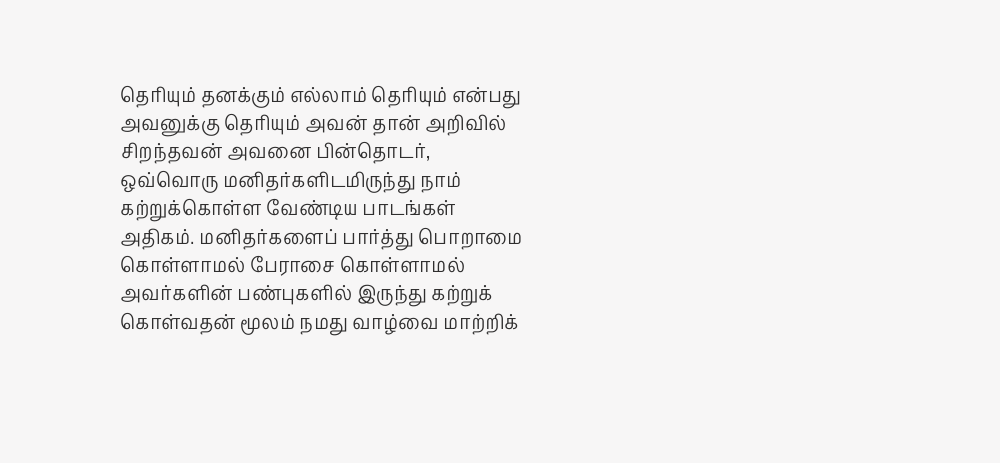தெரியும் தனக்கும் எல்லாம் தெரியும் என்பது அவனுக்கு தெரியும் அவன் தான் அறிவில் சிறந்தவன் அவனை பின்தொடர், ஒவ்வொரு மனிதர்களிடமிருந்து நாம் கற்றுக்கொள்ள வேண்டிய பாடங்கள் அதிகம். மனிதர்களைப் பார்த்து பொறாமை கொள்ளாமல் பேராசை கொள்ளாமல் அவர்களின் பண்புகளில் இருந்து கற்றுக் கொள்வதன் மூலம் நமது வாழ்வை மாற்றிக்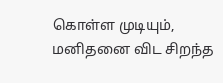கொள்ள முடியும், மனிதனை விட சிறந்த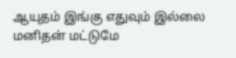ஆயுதம் இங்கு எதுவும் இல்லை மனிதன் மட்டுமே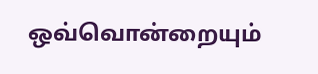ஒவ்வொன்றையும்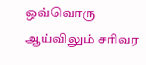ஒவ்வொரு ஆய்விலும் சரிவர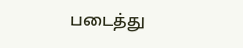படைத்து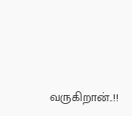வருகிறான்..!!